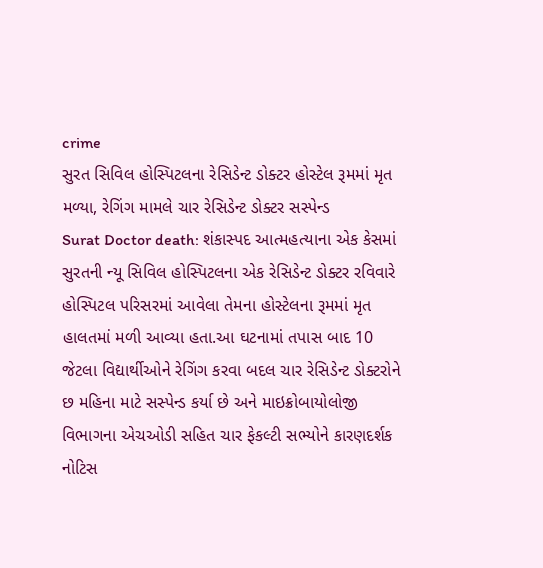crime
સુરત સિવિલ હોસ્પિટલના રેસિડેન્ટ ડોક્ટર હોસ્ટેલ રૂમમાં મૃત મળ્યા, રેગિંગ મામલે ચાર રેસિડેન્ટ ડોક્ટર સસ્પેન્ડ
Surat Doctor death: શંકાસ્પદ આત્મહત્યાના એક કેસમાં સુરતની ન્યૂ સિવિલ હોસ્પિટલના એક રેસિડેન્ટ ડોક્ટર રવિવારે હોસ્પિટલ પરિસરમાં આવેલા તેમના હોસ્ટેલના રૂમમાં મૃત હાલતમાં મળી આવ્યા હતા.આ ઘટનામાં તપાસ બાદ 10 જેટલા વિદ્યાર્થીઓને રેગિંગ કરવા બદલ ચાર રેસિડેન્ટ ડોક્ટરોને છ મહિના માટે સસ્પેન્ડ કર્યા છે અને માઇક્રોબાયોલોજી વિભાગના એચઓડી સહિત ચાર ફેકલ્ટી સભ્યોને કારણદર્શક નોટિસ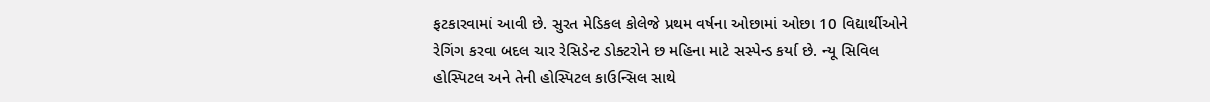ફટકારવામાં આવી છે. સુરત મેડિકલ કોલેજે પ્રથમ વર્ષના ઓછામાં ઓછા 10 વિદ્યાર્થીઓને રેગિંગ કરવા બદલ ચાર રેસિડેન્ટ ડોક્ટરોને છ મહિના માટે સસ્પેન્ડ કર્યા છે. ન્યૂ સિવિલ હોસ્પિટલ અને તેની હોસ્પિટલ કાઉન્સિલ સાથે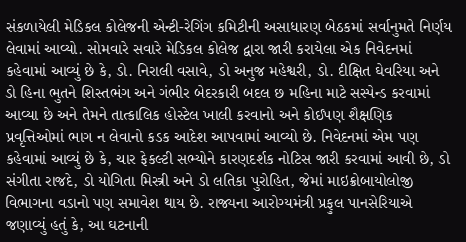સંકળાયેલી મેડિકલ કોલેજની એન્ટી-રેગિંગ કમિટીની અસાધારણ બેઠકમાં સર્વાનુમતે નિર્ણય લેવામાં આવ્યો. સોમવારે સવારે મેડિકલ કોલેજ દ્વારા જારી કરાયેલા એક નિવેદનમાં કહેવામાં આવ્યું છે કે, ડો. નિરાલી વસાવે, ડો અનુજ મહેશ્વરી, ડો. દીક્ષિત ઘેવરિયા અને ડો હિના ભુતને શિસ્તભંગ અને ગંભીર બેદરકારી બદલ છ મહિના માટે સસ્પેન્ડ કરવામાં આવ્યા છે અને તેમને તાત્કાલિક હોસ્ટેલ ખાલી કરવાનો અને કોઈપણ શૈક્ષણિક પ્રવૃત્તિઓમાં ભાગ ન લેવાનો કડક આદેશ આપવામાં આવ્યો છે. નિવેદનમાં એમ પણ કહેવામાં આવ્યું છે કે, ચાર ફેકલ્ટી સભ્યોને કારણદર્શક નોટિસ જારી કરવામાં આવી છે, ડો સંગીતા રાજદે, ડો યોગિતા મિસ્ત્રી અને ડો લતિકા પુરોહિત, જેમાં માઇક્રોબાયોલોજી વિભાગના વડાનો પણ સમાવેશ થાય છે. રાજ્યના આરોગ્યમંત્રી પ્રફુલ પાનસેરિયાએ જણાવ્યું હતું કે, આ ઘટનાની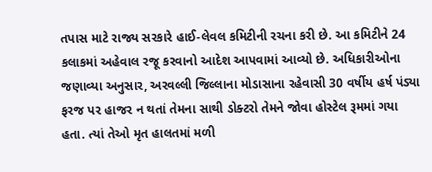તપાસ માટે રાજ્ય સરકારે હાઈ-લેવલ કમિટીની રચના કરી છે. આ કમિટીને 24 કલાકમાં અહેવાલ રજૂ કરવાનો આદેશ આપવામાં આવ્યો છે. અધિકારીઓના જણાવ્યા અનુસાર, અરવલ્લી જિલ્લાના મોડાસાના રહેવાસી 30 વર્ષીય હર્ષ પંડ્યા ફરજ પર હાજર ન થતાં તેમના સાથી ડોક્ટરો તેમને જોવા હોસ્ટેલ રૂમમાં ગયા હતા. ત્યાં તેઓ મૃત હાલતમાં મળી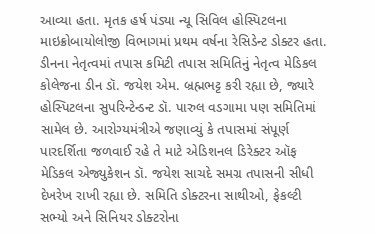આવ્યા હતા. મૃતક હર્ષ પંડ્યા ન્યૂ સિવિલ હોસ્પિટલના માઇક્રોબાયોલોજી વિભાગમાં પ્રથમ વર્ષના રેસિડેન્ટ ડોક્ટર હતા. ડીનના નેતૃત્વમાં તપાસ કમિટી તપાસ સમિતિનું નેતૃત્વ મેડિકલ કોલેજના ડીન ડૉ. જયેશ એમ. બ્રહ્મભટ્ટ કરી રહ્યા છે, જ્યારે હોસ્પિટલના સુપરિન્ટેન્ડન્ટ ડૉ. પારુલ વડગામા પણ સમિતિમાં સામેલ છે. આરોગ્યમંત્રીએ જણાવ્યું કે તપાસમાં સંપૂર્ણ પારદર્શિતા જળવાઈ રહે તે માટે એડિશનલ ડિરેક્ટર ઑફ મેડિકલ એજ્યુકેશન ડૉ. જયેશ સાચદે સમગ્ર તપાસની સીધી દેખરેખ રાખી રહ્યા છે. સમિતિ ડોક્ટરના સાથીઓ, ફેકલ્ટી સભ્યો અને સિનિયર ડોક્ટરોના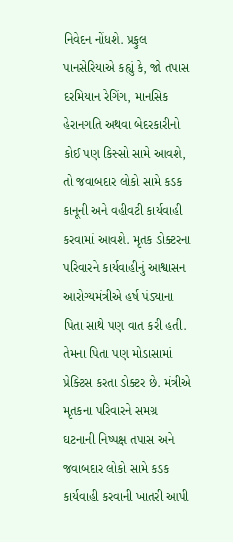નિવેદન નોંધશે. પ્રફુલ પાનસેરિયાએ કહ્યું કે, જો તપાસ દરમિયાન રેગિંગ, માનસિક હેરાનગતિ અથવા બેદરકારીનો કોઈ પણ કિસ્સો સામે આવશે, તો જવાબદાર લોકો સામે કડક કાનૂની અને વહીવટી કાર્યવાહી કરવામાં આવશે. મૃતક ડોક્ટરના પરિવારને કાર્યવાહીનું આશ્વાસન આરોગ્યમંત્રીએ હર્ષ પંડ્યાના પિતા સાથે પણ વાત કરી હતી. તેમના પિતા પણ મોડાસામાં પ્રેક્ટિસ કરતા ડોક્ટર છે. મંત્રીએ મૃતકના પરિવારને સમગ્ર ઘટનાની નિષ્પક્ષ તપાસ અને જવાબદાર લોકો સામે કડક કાર્યવાહી કરવાની ખાતરી આપી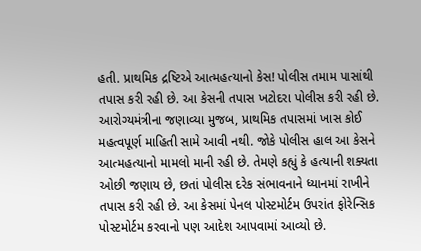હતી. પ્રાથમિક દ્રષ્ટિએ આત્મહત્યાનો કેસ! પોલીસ તમામ પાસાંથી તપાસ કરી રહી છે. આ કેસની તપાસ ખટોદરા પોલીસ કરી રહી છે. આરોગ્યમંત્રીના જણાવ્યા મુજબ, પ્રાથમિક તપાસમાં ખાસ કોઈ મહત્વપૂર્ણ માહિતી સામે આવી નથી. જોકે પોલીસ હાલ આ કેસને આત્મહત્યાનો મામલો માની રહી છે. તેમણે કહ્યું કે હત્યાની શક્યતા ઓછી જણાય છે, છતાં પોલીસ દરેક સંભાવનાને ધ્યાનમાં રાખીને તપાસ કરી રહી છે. આ કેસમાં પેનલ પોસ્ટમોર્ટમ ઉપરાંત ફોરેન્સિક પોસ્ટમોર્ટમ કરવાનો પણ આદેશ આપવામાં આવ્યો છે.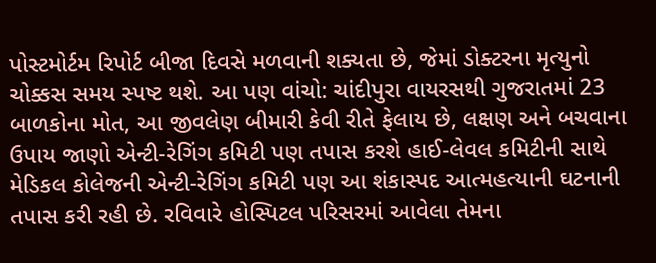પોસ્ટમોર્ટમ રિપોર્ટ બીજા દિવસે મળવાની શક્યતા છે, જેમાં ડોક્ટરના મૃત્યુનો ચોક્કસ સમય સ્પષ્ટ થશે. આ પણ વાંચો: ચાંદીપુરા વાયરસથી ગુજરાતમાં 23 બાળકોના મોત, આ જીવલેણ બીમારી કેવી રીતે ફેલાય છે, લક્ષણ અને બચવાના ઉપાય જાણો એન્ટી-રેગિંગ કમિટી પણ તપાસ કરશે હાઈ-લેવલ કમિટીની સાથે મેડિકલ કોલેજની એન્ટી-રેગિંગ કમિટી પણ આ શંકાસ્પદ આત્મહત્યાની ઘટનાની તપાસ કરી રહી છે. રવિવારે હોસ્પિટલ પરિસરમાં આવેલા તેમના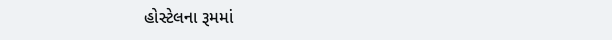હોસ્ટેલના રૂમમાં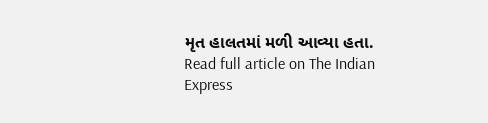મૃત હાલતમાં મળી આવ્યા હતા.
Read full article on The Indian Express